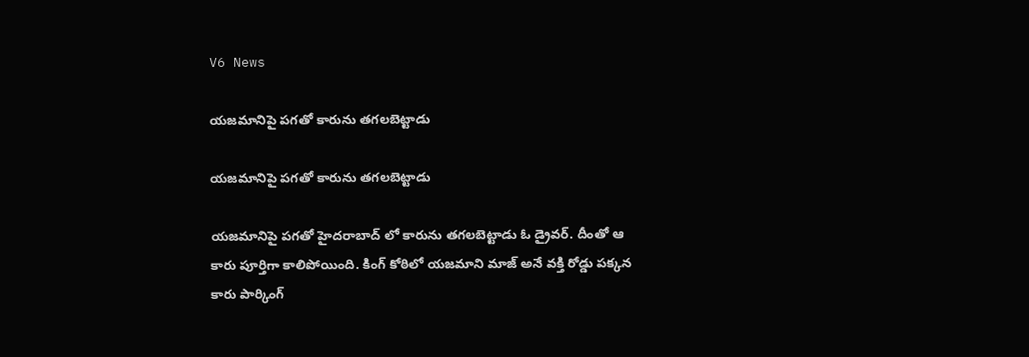V6 News

యజమానిపై పగతో కారును తగలబెట్టాడు

యజమానిపై పగతో కారును తగలబెట్టాడు

యజమానిపై పగతో హైదరాబాద్ లో కారును తగలబెట్టాడు ఓ డ్రైవర్. దీంతో ఆ కారు పూర్తిగా కాలిపోయింది. కింగ్ కోఠిలో యజమాని మాజ్ అనే వక్తి రోడ్డు పక్కన కారు పార్కింగ్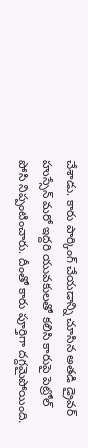చేశాడు. కారు పార్కింగ్ చేయడాన్ని చూసిన అతడి డ్రైవర్ హుస్సేన్ మరో ఇద్దరి యువకులతో కలిసి కారుపై పెట్రోల్ పోసి నిప్పంటించారు. దీంతో కారు పూర్తిగా దగ్దమైపోయింది.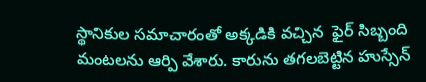స్థానికుల సమాచారంతో అక్కడికి వచ్చిన  ఫైర్ సిబ్బంది మంటలను ఆర్పి వేశారు. కారును తగలబెట్టిన హుస్సేన్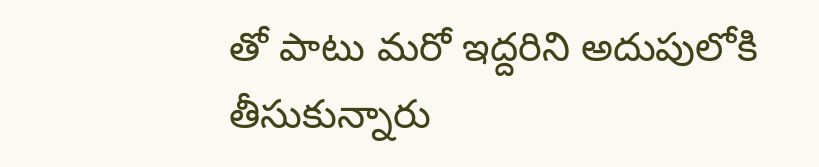తో పాటు మరో ఇద్దరిని అదుపులోకి తీసుకున్నారు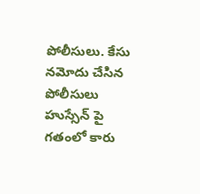పోలీసులు. కేసు నమోదు చేసిన పోలీసులు హుస్సేన్ పై గతంలో కారు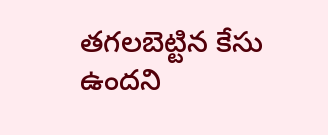తగలబెట్టిన కేసు ఉందని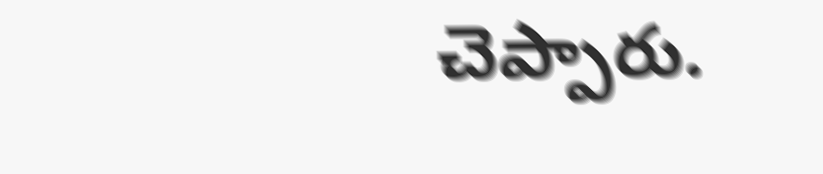చెప్పారు.